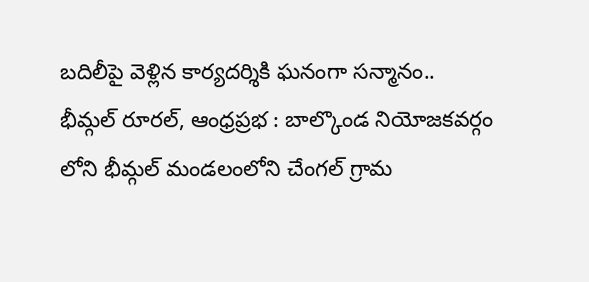బదిలీపై వెళ్లిన కార్యదర్శికి ఘనంగా సన్మానం..
భీమ్గల్ రూరల్, ఆంధ్రప్రభ : బాల్కొండ నియోజకవర్గం లోని భీమ్గల్ మండలంలోని చేంగల్ గ్రామ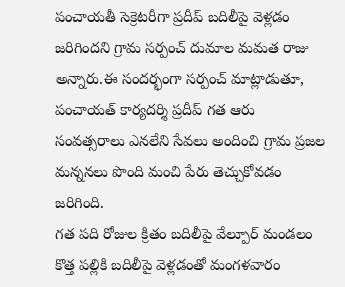పంచాయతీ సెక్రెటరీగా ప్రదీప్ బదిలీపై వెళ్లడం జరిగిందని గ్రామ సర్పంచ్ దుమాల మమత రాజు అన్నారు.ఈ సందర్భంగా సర్పంచ్ మాట్లాడుతూ, పంచాయత్ కార్యదర్శి ప్రదీప్ గత ఆరు సంవత్సరాలు ఎనలేని సేవలు అందించి గ్రామ ప్రజల మన్ననలు పొంది మంచి పేరు తెచ్చుకోవడం జరిగింది.
గత పది రోజుల క్రితం బదిలీపై వేల్పూర్ మండలం కొత్త పల్లికి బదిలీపై వెళ్లడంతో మంగళవారం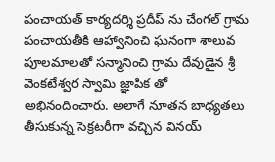పంచాయత్ కార్యదర్శి ప్రదీప్ ను చేంగల్ గ్రామ పంచాయతీకి ఆహ్వానించి ఘనంగా శాలువ పూలమాలతో సన్మానించి గ్రామ దేవుడైన శ్రీ వెంకటేశ్వర స్వామి జ్ఞాపిక తో అభినందించారు. అలాగే నూతన బాధ్యతలు తీసుకున్న సెక్రటరీగా వచ్చిన వినయ్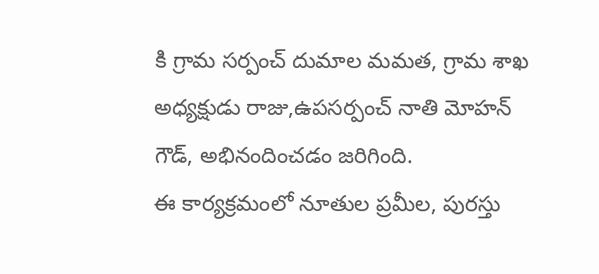కి గ్రామ సర్పంచ్ దుమాల మమత, గ్రామ శాఖ అధ్యక్షుడు రాజు,ఉపసర్పంచ్ నాతి మోహన్ గౌడ్, అభినందించడం జరిగింది.
ఈ కార్యక్రమంలో నూతుల ప్రమీల, పురస్తు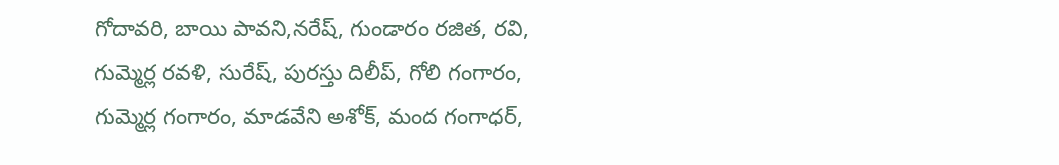గోదావరి, బాయి పావని,నరేష్, గుండారం రజిత, రవి, గుమ్మెర్ల రవళి, సురేష్, పురస్తు దిలీప్, గోలి గంగారం, గుమ్మెర్ల గంగారం, మాడవేని అశోక్, మంద గంగాధర్,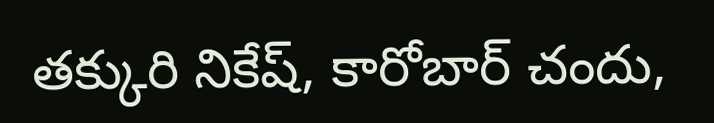తక్కురి నికేష్, కారోబార్ చందు,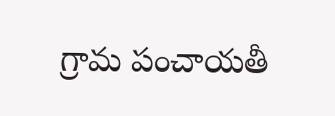గ్రామ పంచాయతీ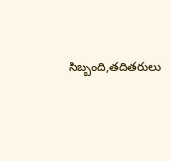సిబ్బంది,తదితరులు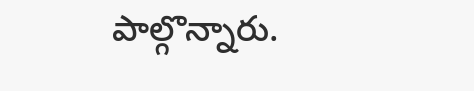పాల్గొన్నారు.